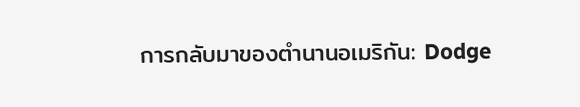การกลับมาของตำนานอเมริกัน: Dodge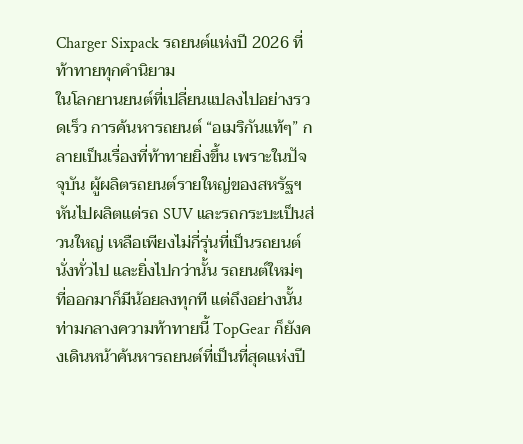Charger Sixpack รถยนต์แห่งปี 2026 ที่ท้าทายทุกคำนิยาม
ในโลกยานยนต์ที่เปลี่ยนแปลงไปอย่างรวดเร็ว การค้นหารถยนต์ “อเมริกันแท้ๆ” กลายเป็นเรื่องที่ท้าทายยิ่งขึ้น เพราะในปัจจุบัน ผู้ผลิตรถยนต์รายใหญ่ของสหรัฐฯ หันไปผลิตแต่รถ SUV และรถกระบะเป็นส่วนใหญ่ เหลือเพียงไม่กี่รุ่นที่เป็นรถยนต์นั่งทั่วไป และยิ่งไปกว่านั้น รถยนต์ใหม่ๆ ที่ออกมาก็มีน้อยลงทุกที แต่ถึงอย่างนั้น ท่ามกลางความท้าทายนี้ TopGear ก็ยังคงเดินหน้าค้นหารถยนต์ที่เป็นที่สุดแห่งปี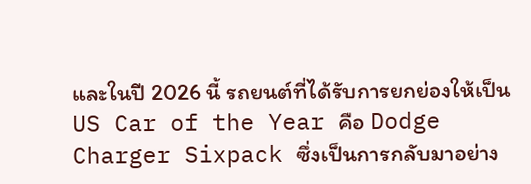และในปี 2026 นี้ รถยนต์ที่ได้รับการยกย่องให้เป็น US Car of the Year คือ Dodge Charger Sixpack ซึ่งเป็นการกลับมาอย่าง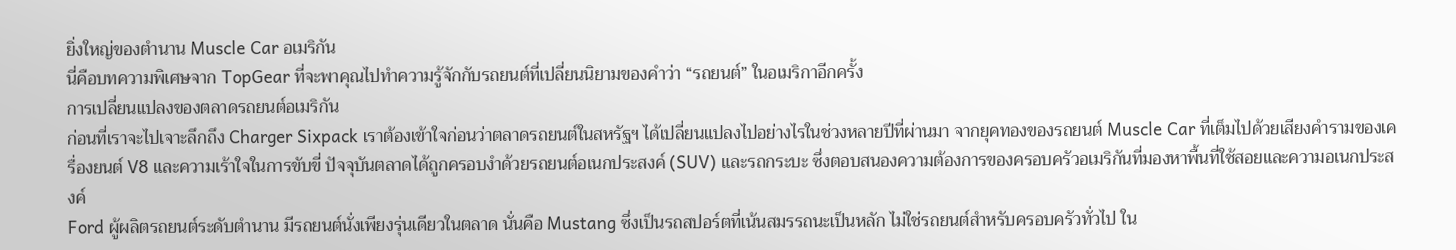ยิ่งใหญ่ของตำนาน Muscle Car อเมริกัน
นี่คือบทความพิเศษจาก TopGear ที่จะพาคุณไปทำความรู้จักกับรถยนต์ที่เปลี่ยนนิยามของคำว่า “รถยนต์” ในอเมริกาอีกครั้ง
การเปลี่ยนแปลงของตลาดรถยนต์อเมริกัน
ก่อนที่เราจะไปเจาะลึกถึง Charger Sixpack เราต้องเข้าใจก่อนว่าตลาดรถยนต์ในสหรัฐฯ ได้เปลี่ยนแปลงไปอย่างไรในช่วงหลายปีที่ผ่านมา จากยุคทองของรถยนต์ Muscle Car ที่เต็มไปด้วยเสียงคำรามของเครื่องยนต์ V8 และความเร้าใจในการขับขี่ ปัจจุบันตลาดได้ถูกครอบงำด้วยรถยนต์อเนกประสงค์ (SUV) และรถกระบะ ซึ่งตอบสนองความต้องการของครอบครัวอเมริกันที่มองหาพื้นที่ใช้สอยและความอเนกประสงค์
Ford ผู้ผลิตรถยนต์ระดับตำนาน มีรถยนต์นั่งเพียงรุ่นเดียวในตลาด นั่นคือ Mustang ซึ่งเป็นรถสปอร์ตที่เน้นสมรรถนะเป็นหลัก ไม่ใช่รถยนต์สำหรับครอบครัวทั่วไป ใน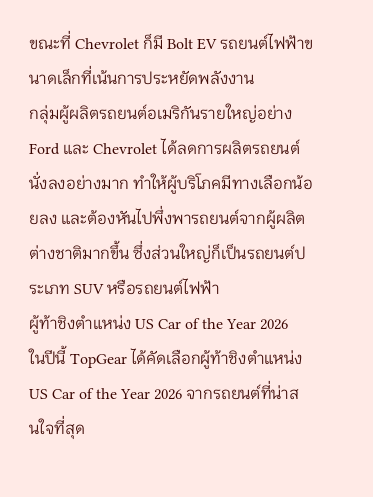ขณะที่ Chevrolet ก็มี Bolt EV รถยนต์ไฟฟ้าขนาดเล็กที่เน้นการประหยัดพลังงาน
กลุ่มผู้ผลิตรถยนต์อเมริกันรายใหญ่อย่าง Ford และ Chevrolet ได้ลดการผลิตรถยนต์นั่งลงอย่างมาก ทำให้ผู้บริโภคมีทางเลือกน้อยลง และต้องหันไปพึ่งพารถยนต์จากผู้ผลิตต่างชาติมากขึ้น ซึ่งส่วนใหญ่ก็เป็นรถยนต์ประเภท SUV หรือรถยนต์ไฟฟ้า
ผู้ท้าชิงตำแหน่ง US Car of the Year 2026
ในปีนี้ TopGear ได้คัดเลือกผู้ท้าชิงตำแหน่ง US Car of the Year 2026 จากรถยนต์ที่น่าสนใจที่สุด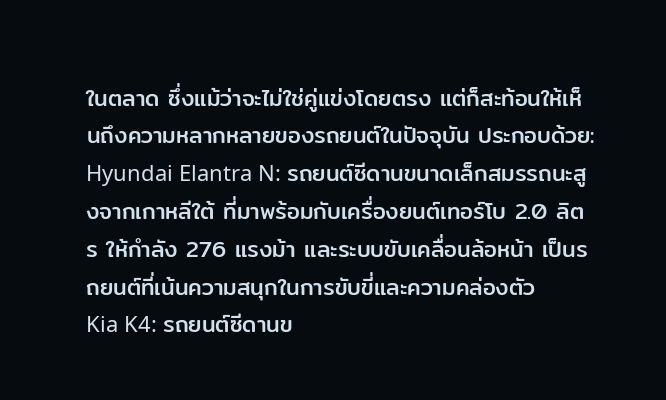ในตลาด ซึ่งแม้ว่าจะไม่ใช่คู่แข่งโดยตรง แต่ก็สะท้อนให้เห็นถึงความหลากหลายของรถยนต์ในปัจจุบัน ประกอบด้วย:
Hyundai Elantra N: รถยนต์ซีดานขนาดเล็กสมรรถนะสูงจากเกาหลีใต้ ที่มาพร้อมกับเครื่องยนต์เทอร์โบ 2.0 ลิตร ให้กำลัง 276 แรงม้า และระบบขับเคลื่อนล้อหน้า เป็นรถยนต์ที่เน้นความสนุกในการขับขี่และความคล่องตัว
Kia K4: รถยนต์ซีดานข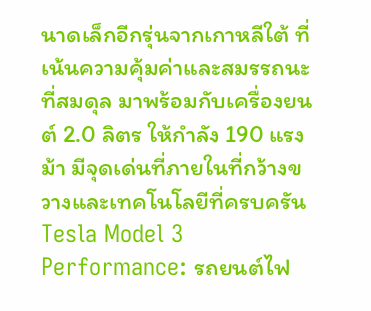นาดเล็กอีกรุ่นจากเกาหลีใต้ ที่เน้นความคุ้มค่าและสมรรถนะที่สมดุล มาพร้อมกับเครื่องยนต์ 2.0 ลิตร ให้กำลัง 190 แรงม้า มีจุดเด่นที่ภายในที่กว้างขวางและเทคโนโลยีที่ครบครัน
Tesla Model 3 Performance: รถยนต์ไฟ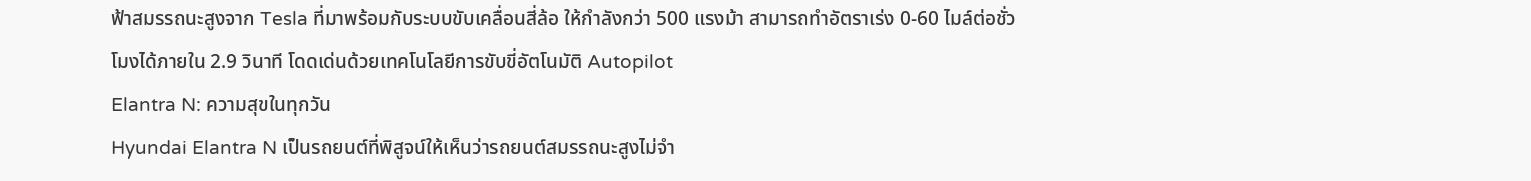ฟ้าสมรรถนะสูงจาก Tesla ที่มาพร้อมกับระบบขับเคลื่อนสี่ล้อ ให้กำลังกว่า 500 แรงม้า สามารถทำอัตราเร่ง 0-60 ไมล์ต่อชั่วโมงได้ภายใน 2.9 วินาที โดดเด่นด้วยเทคโนโลยีการขับขี่อัตโนมัติ Autopilot
Elantra N: ความสุขในทุกวัน
Hyundai Elantra N เป็นรถยนต์ที่พิสูจน์ให้เห็นว่ารถยนต์สมรรถนะสูงไม่จำ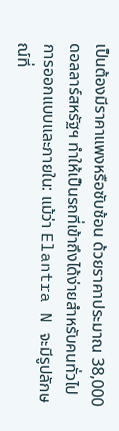เป็นต้องมีราคาแพงหรือซับซ้อน ด้วยราคาประมาณ 38,000 ดอลลาร์สหรัฐฯ ทำให้เป็นรถที่เข้าถึงได้ง่ายสำหรับคนทั่วไป
การออกแบบและภายใน: แม้ว่า Elantra N จะมีรูปลักษณ์ที่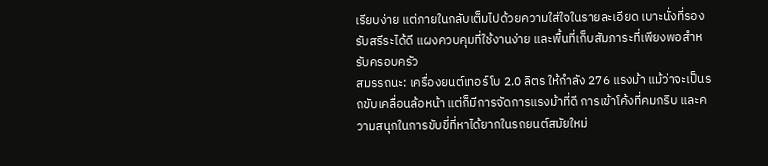เรียบง่าย แต่ภายในกลับเต็มไปด้วยความใส่ใจในรายละเอียด เบาะนั่งที่รองรับสรีระได้ดี แผงควบคุมที่ใช้งานง่าย และพื้นที่เก็บสัมภาระที่เพียงพอสำหรับครอบครัว
สมรรถนะ: เครื่องยนต์เทอร์โบ 2.0 ลิตร ให้กำลัง 276 แรงม้า แม้ว่าจะเป็นรถขับเคลื่อนล้อหน้า แต่ก็มีการจัดการแรงม้าที่ดี การเข้าโค้งที่คมกริบ และความสนุกในการขับขี่ที่หาได้ยากในรถยนต์สมัยใหม่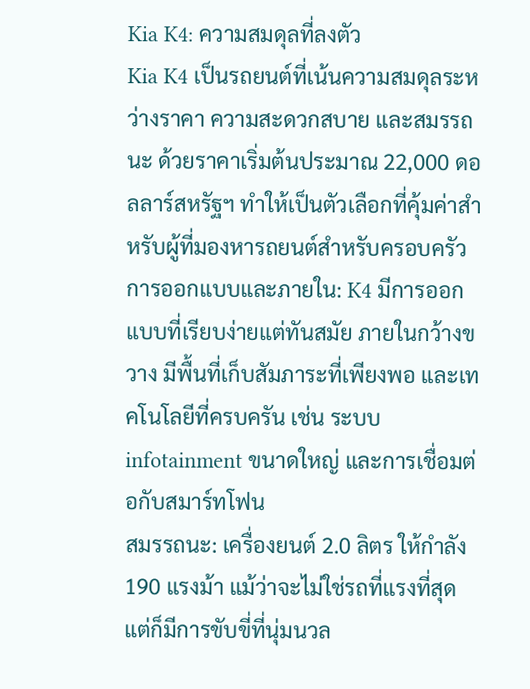Kia K4: ความสมดุลที่ลงตัว
Kia K4 เป็นรถยนต์ที่เน้นความสมดุลระหว่างราคา ความสะดวกสบาย และสมรรถนะ ด้วยราคาเริ่มต้นประมาณ 22,000 ดอลลาร์สหรัฐฯ ทำให้เป็นตัวเลือกที่คุ้มค่าสำหรับผู้ที่มองหารถยนต์สำหรับครอบครัว
การออกแบบและภายใน: K4 มีการออกแบบที่เรียบง่ายแต่ทันสมัย ภายในกว้างขวาง มีพื้นที่เก็บสัมภาระที่เพียงพอ และเทคโนโลยีที่ครบครัน เช่น ระบบ infotainment ขนาดใหญ่ และการเชื่อมต่อกับสมาร์ทโฟน
สมรรถนะ: เครื่องยนต์ 2.0 ลิตร ให้กำลัง 190 แรงม้า แม้ว่าจะไม่ใช่รถที่แรงที่สุด แต่ก็มีการขับขี่ที่นุ่มนวล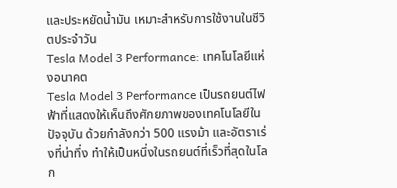และประหยัดน้ำมัน เหมาะสำหรับการใช้งานในชีวิตประจำวัน
Tesla Model 3 Performance: เทคโนโลยีแห่งอนาคต
Tesla Model 3 Performance เป็นรถยนต์ไฟฟ้าที่แสดงให้เห็นถึงศักยภาพของเทคโนโลยีในปัจจุบัน ด้วยกำลังกว่า 500 แรงม้า และอัตราเร่งที่น่าทึ่ง ทำให้เป็นหนึ่งในรถยนต์ที่เร็วที่สุดในโลก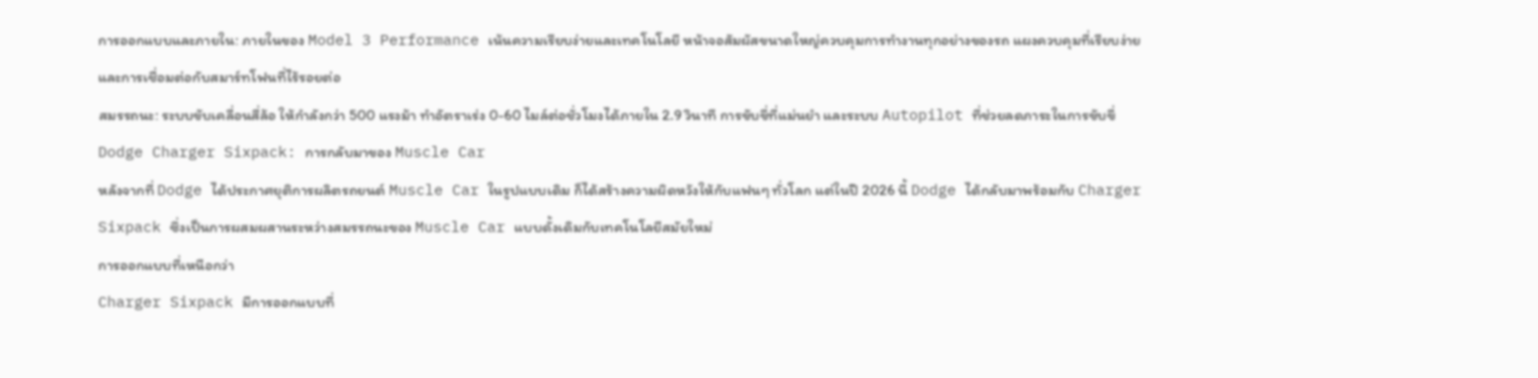การออกแบบและภายใน: ภายในของ Model 3 Performance เน้นความเรียบง่ายและเทคโนโลยี หน้าจอสัมผัสขนาดใหญ่ควบคุมการทำงานทุกอย่างของรถ แผงควบคุมที่เรียบง่าย และการเชื่อมต่อกับสมาร์ทโฟนที่ไร้รอยต่อ
สมรรถนะ: ระบบขับเคลื่อนสี่ล้อ ให้กำลังกว่า 500 แรงม้า ทำอัตราเร่ง 0-60 ไมล์ต่อชั่วโมงได้ภายใน 2.9 วินาที การขับขี่ที่แม่นยำ และระบบ Autopilot ที่ช่วยลดภาระในการขับขี่
Dodge Charger Sixpack: การกลับมาของ Muscle Car
หลังจากที่ Dodge ได้ประกาศยุติการผลิตรถยนต์ Muscle Car ในรูปแบบเดิม ก็ได้สร้างความผิดหวังให้กับแฟนๆ ทั่วโลก แต่ในปี 2026 นี้ Dodge ได้กลับมาพร้อมกับ Charger Sixpack ซึ่งเป็นการผสมผสานระหว่างสมรรถนะของ Muscle Car แบบดั้งเดิมกับเทคโนโลยีสมัยใหม่
การออกแบบที่เหนือกว่า
Charger Sixpack มีการออกแบบที่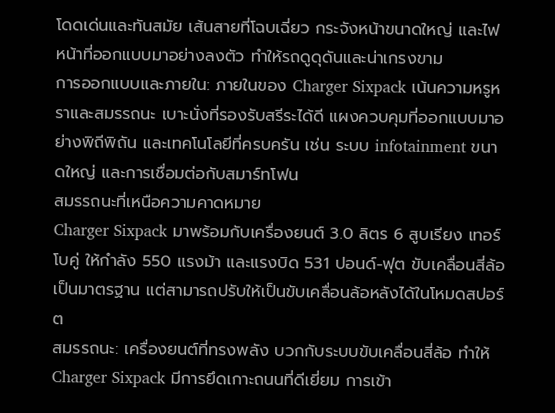โดดเด่นและทันสมัย เส้นสายที่โฉบเฉี่ยว กระจังหน้าขนาดใหญ่ และไฟหน้าที่ออกแบบมาอย่างลงตัว ทำให้รถดูดุดันและน่าเกรงขาม
การออกแบบและภายใน: ภายในของ Charger Sixpack เน้นความหรูหราและสมรรถนะ เบาะนั่งที่รองรับสรีระได้ดี แผงควบคุมที่ออกแบบมาอย่างพิถีพิถัน และเทคโนโลยีที่ครบครัน เช่น ระบบ infotainment ขนาดใหญ่ และการเชื่อมต่อกับสมาร์ทโฟน
สมรรถนะที่เหนือความคาดหมาย
Charger Sixpack มาพร้อมกับเครื่องยนต์ 3.0 ลิตร 6 สูบเรียง เทอร์โบคู่ ให้กำลัง 550 แรงม้า และแรงบิด 531 ปอนด์-ฟุต ขับเคลื่อนสี่ล้อเป็นมาตรฐาน แต่สามารถปรับให้เป็นขับเคลื่อนล้อหลังได้ในโหมดสปอร์ต
สมรรถนะ: เครื่องยนต์ที่ทรงพลัง บวกกับระบบขับเคลื่อนสี่ล้อ ทำให้ Charger Sixpack มีการยึดเกาะถนนที่ดีเยี่ยม การเข้า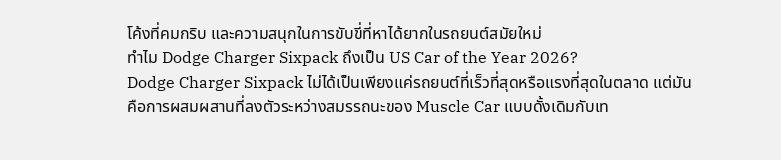โค้งที่คมกริบ และความสนุกในการขับขี่ที่หาได้ยากในรถยนต์สมัยใหม่
ทำไม Dodge Charger Sixpack ถึงเป็น US Car of the Year 2026?
Dodge Charger Sixpack ไม่ได้เป็นเพียงแค่รถยนต์ที่เร็วที่สุดหรือแรงที่สุดในตลาด แต่มันคือการผสมผสานที่ลงตัวระหว่างสมรรถนะของ Muscle Car แบบดั้งเดิมกับเท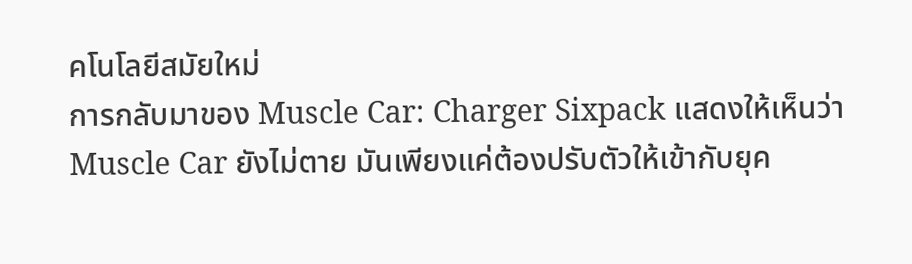คโนโลยีสมัยใหม่
การกลับมาของ Muscle Car: Charger Sixpack แสดงให้เห็นว่า Muscle Car ยังไม่ตาย มันเพียงแค่ต้องปรับตัวให้เข้ากับยุค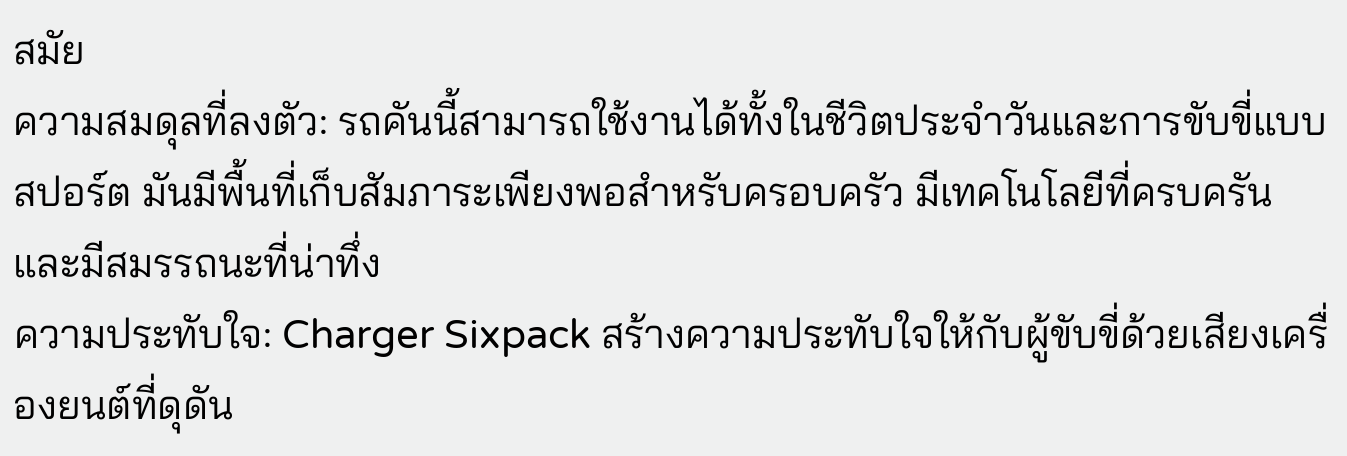สมัย
ความสมดุลที่ลงตัว: รถคันนี้สามารถใช้งานได้ทั้งในชีวิตประจำวันและการขับขี่แบบสปอร์ต มันมีพื้นที่เก็บสัมภาระเพียงพอสำหรับครอบครัว มีเทคโนโลยีที่ครบครัน และมีสมรรถนะที่น่าทึ่ง
ความประทับใจ: Charger Sixpack สร้างความประทับใจให้กับผู้ขับขี่ด้วยเสียงเครื่องยนต์ที่ดุดัน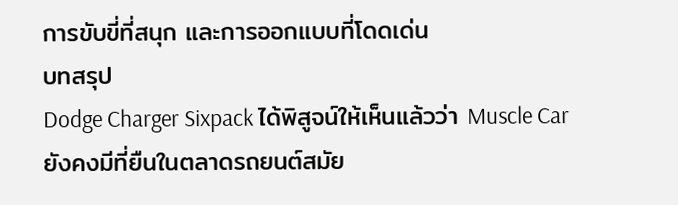การขับขี่ที่สนุก และการออกแบบที่โดดเด่น
บทสรุป
Dodge Charger Sixpack ได้พิสูจน์ให้เห็นแล้วว่า Muscle Car ยังคงมีที่ยืนในตลาดรถยนต์สมัย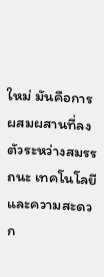ใหม่ มันคือการผสมผสานที่ลงตัวระหว่างสมรรถนะ เทคโนโลยี และความสะดวก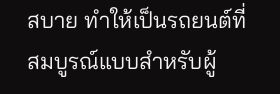สบาย ทำให้เป็นรถยนต์ที่สมบูรณ์แบบสำหรับผู้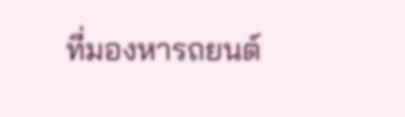ที่มองหารถยนต์